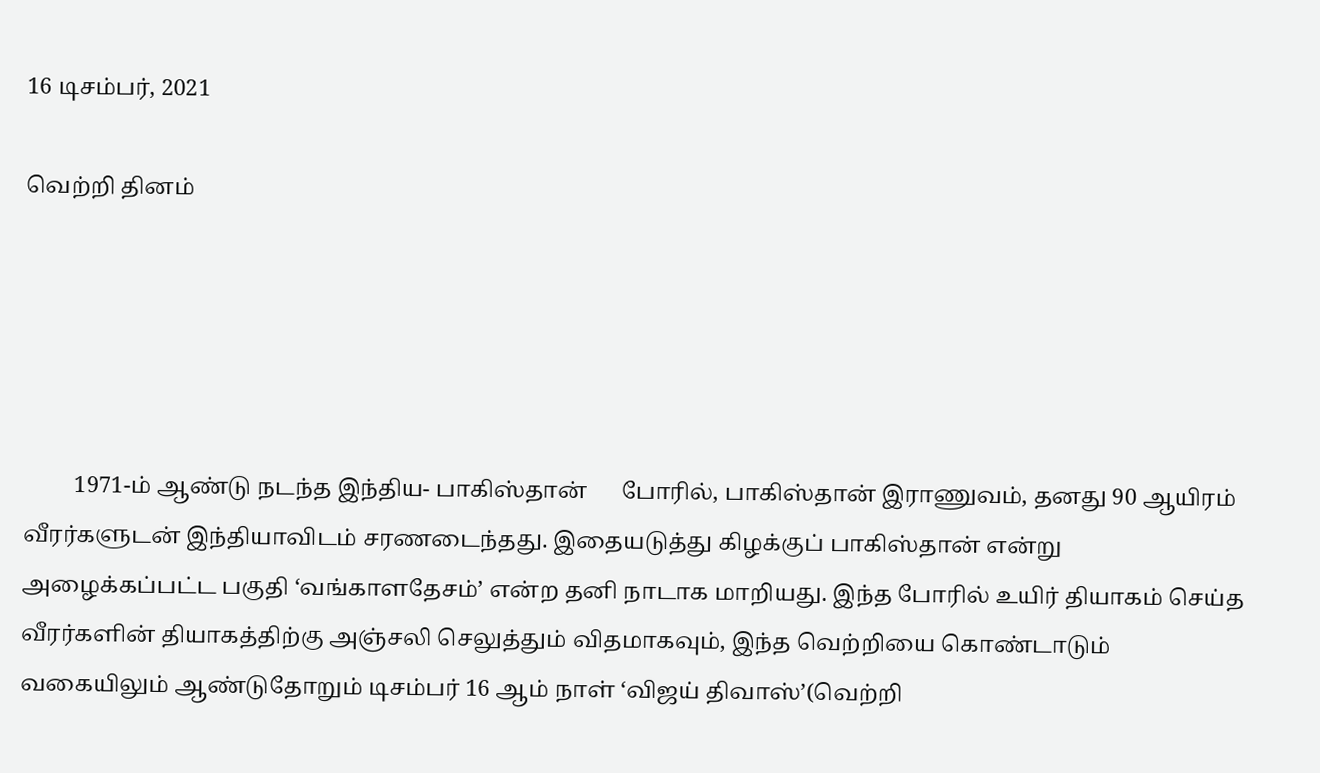16 டிசம்பர், 2021

வெற்றி தினம்





         1971-ம் ஆண்டு நடந்த இந்திய- பாகிஸ்தான்      போரில், பாகிஸ்தான் இராணுவம், தனது 90 ஆயிரம் வீரர்களுடன் இந்தியாவிடம் சரணடைந்தது. இதையடுத்து கிழக்குப் பாகிஸ்தான் என்று அழைக்கப்பட்ட பகுதி ‘வங்காளதேசம்’ என்ற தனி நாடாக மாறியது. இந்த போரில் உயிர் தியாகம் செய்த  வீரர்களின் தியாகத்திற்கு அஞ்சலி செலுத்தும் விதமாகவும், இந்த வெற்றியை கொண்டாடும் வகையிலும் ஆண்டுதோறும் டிசம்பர் 16 ஆம் நாள் ‘விஜய் திவாஸ்’(வெற்றி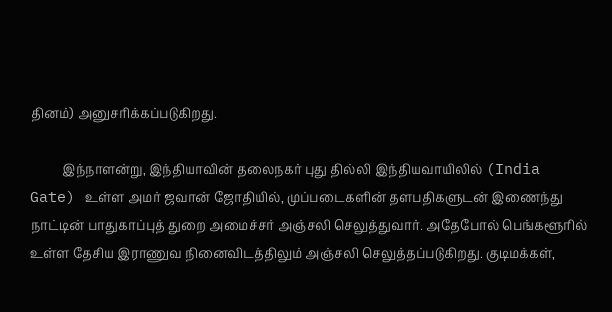தினம்) அனுசரிக்கப்படுகிறது.

          இந்நாளன்று, இந்தியாவின் தலைநகர் புது தில்லி இந்தியவாயிலில் (India Gate) உள்ள அமர் ஜவான் ஜோதியில், முப்படைகளின் தளபதிகளுடன் இணைந்து நாட்டின் பாதுகாப்புத் துறை அமைச்சர் அஞ்சலி செலுத்துவார். அதேபோல் பெங்களூரில் உள்ள தேசிய இராணுவ நினைவிடத்திலும் அஞ்சலி செலுத்தப்படுகிறது. குடிமக்கள்,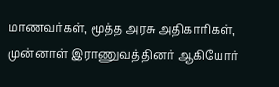மாணவர்கள், மூத்த அரசு அதிகாரிகள், முன்னாள் இராணுவத்தினர் ஆகியோர்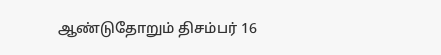ஆண்டுதோறும் திசம்பர் 16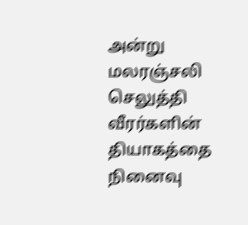அன்று மலரஞ்சலி செலுத்தி வீரர்களின் தியாகத்தை நினைவு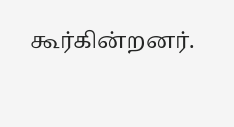கூர்கின்றனர்.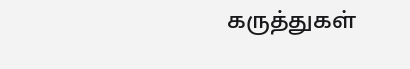கருத்துகள்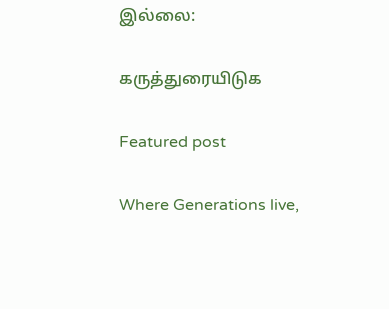இல்லை:

கருத்துரையிடுக

Featured post

Where Generations live,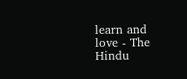learn and love - The Hindu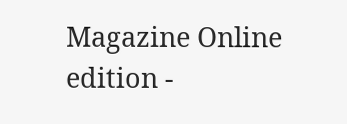Magazine Online edition -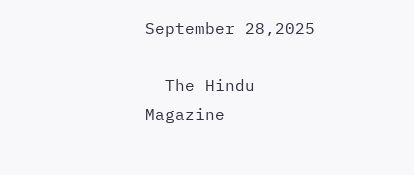September 28,2025

  The Hindu Magazine